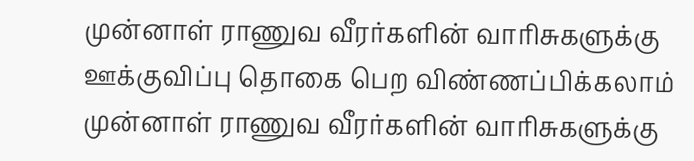முன்னாள் ராணுவ வீரர்களின் வாரிசுகளுக்கு ஊக்குவிப்பு தொகை பெற விண்ணப்பிக்கலாம்
முன்னாள் ராணுவ வீரர்களின் வாரிசுகளுக்கு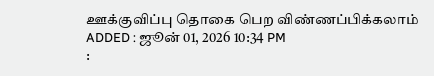ஊக்குவிப்பு தொகை பெற விண்ணப்பிக்கலாம்
ADDED : ஜூன் 01, 2026 10:34 PM
: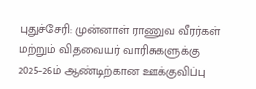புதுச்சேரி: முன்னாள் ராணுவ வீரர்கள் மற்றும் விதவையர் வாரிசுகளுக்கு 2025–26ம் ஆண்டிற்கான ஊக்குவிப்பு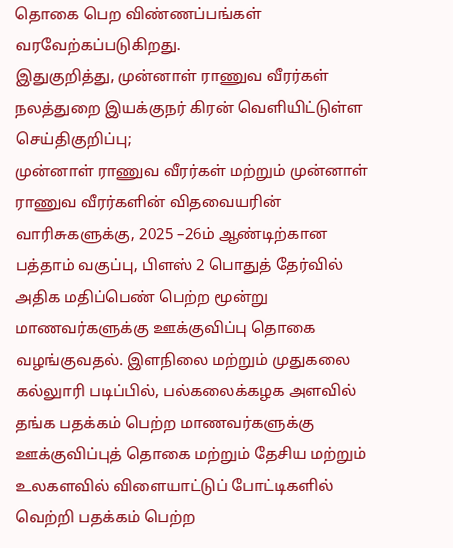தொகை பெற விண்ணப்பங்கள் வரவேற்கப்படுகிறது.
இதுகுறித்து, முன்னாள் ராணுவ வீரர்கள் நலத்துறை இயக்குநர் கிரன் வெளியிட்டுள்ள செய்திகுறிப்பு;
முன்னாள் ராணுவ வீரர்கள் மற்றும் முன்னாள் ராணுவ வீரர்களின் விதவையரின் வாரிசுகளுக்கு, 2025 –26ம் ஆண்டிற்கான பத்தாம் வகுப்பு, பிளஸ் 2 பொதுத் தேர்வில் அதிக மதிப்பெண் பெற்ற மூன்று மாணவர்களுக்கு ஊக்குவிப்பு தொகை வழங்குவதல். இளநிலை மற்றும் முதுகலை கல்லுாரி படிப்பில், பல்கலைக்கழக அளவில் தங்க பதக்கம் பெற்ற மாணவர்களுக்கு ஊக்குவிப்புத் தொகை மற்றும் தேசிய மற்றும் உலகளவில் விளையாட்டுப் போட்டிகளில் வெற்றி பதக்கம் பெற்ற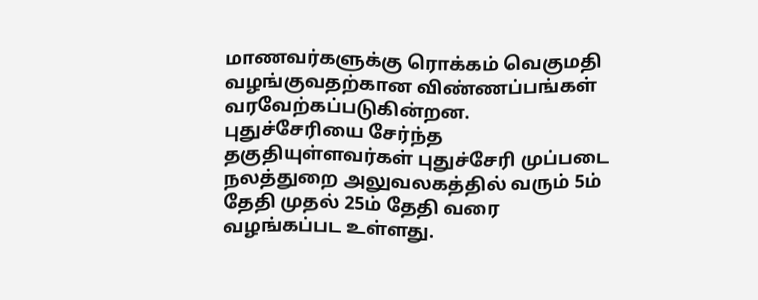மாணவர்களுக்கு ரொக்கம் வெகுமதி வழங்குவதற்கான விண்ணப்பங்கள் வரவேற்கப்படுகின்றன.
புதுச்சேரியை சேர்ந்த தகுதியுள்ளவர்கள் புதுச்சேரி முப்படை நலத்துறை அலுவலகத்தில் வரும் 5ம் தேதி முதல் 25ம் தேதி வரை வழங்கப்பட உள்ளது.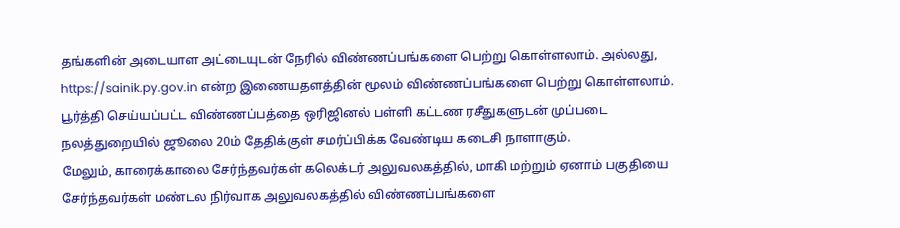தங்களின் அடையாள அட்டையுடன் நேரில் விண்ணப்பங்களை பெற்று கொள்ளலாம். அல்லது, https://sainik.py.gov.in என்ற இணையதளத்தின் மூலம் விண்ணப்பங்களை பெற்று கொள்ளலாம்.
பூர்த்தி செய்யப்பட்ட விண்ணப்பத்தை ஒரிஜினல் பள்ளி கட்டண ரசீதுகளுடன் முப்படை நலத்துறையில் ஜூலை 20ம் தேதிக்குள் சமர்ப்பிக்க வேண்டிய கடைசி நாளாகும்.
மேலும், காரைக்காலை சேர்ந்தவர்கள் கலெக்டர் அலுவலகத்தில், மாகி மற்றும் ஏனாம் பகுதியை சேர்ந்தவர்கள் மண்டல நிர்வாக அலுவலகத்தில் விண்ணப்பங்களை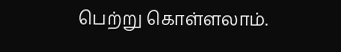பெற்று கொள்ளலாம்.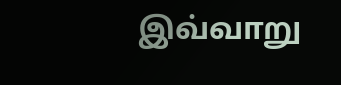இவ்வாறு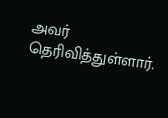அவர் தெரிவித்துள்ளார்.